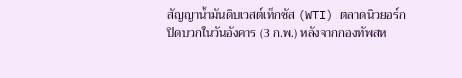สัญญาน้ำมันดิบเวสต์เท็กซัส (WTI) ตลาดนิวยอร์กปิดบวกในวันอังคาร (3 ก.พ.) หลังจากกองทัพสห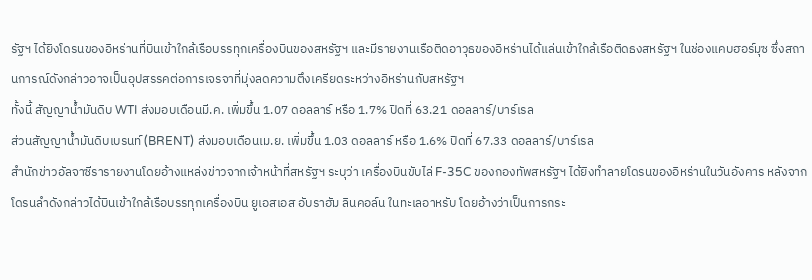รัฐฯ ได้ยิงโดรนของอิหร่านที่บินเข้าใกล้เรือบรรทุกเครื่องบินของสหรัฐฯ และมีรายงานเรือติดอาวุธของอิหร่านได้แล่นเข้าใกล้เรือติดธงสหรัฐฯ ในช่องแคบฮอร์มุซ ซึ่งสถานการณ์ดังกล่าวอาจเป็นอุปสรรคต่อการเจรจาที่มุ่งลดความตึงเครียดระหว่างอิหร่านกับสหรัฐฯ
ทั้งนี้ สัญญาน้ำมันดิบ WTI ส่งมอบเดือนมี.ค. เพิ่มขึ้น 1.07 ดอลลาร์ หรือ 1.7% ปิดที่ 63.21 ดอลลาร์/บาร์เรล
ส่วนสัญญาน้ำมันดิบเบรนท์ (BRENT) ส่งมอบเดือนเม.ย. เพิ่มขึ้น 1.03 ดอลลาร์ หรือ 1.6% ปิดที่ 67.33 ดอลลาร์/บาร์เรล
สำนักข่าวอัลจาซีรารายงานโดยอ้างแหล่งข่าวจากเจ้าหน้าที่สหรัฐฯ ระบุว่า เครื่องบินขับไล่ F-35C ของกองทัพสหรัฐฯ ได้ยิงทำลายโดรนของอิหร่านในวันอังคาร หลังจากโดรนลำดังกล่าวได้บินเข้าใกล้เรือบรรทุกเครื่องบิน ยูเอสเอส อับราฮัม ลินคอล์น ในทะเลอาหรับ โดยอ้างว่าเป็นการกระ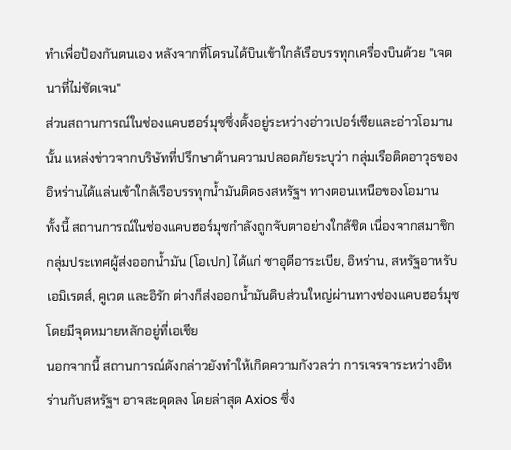ทำเพื่อป้องกันตนเอง หลังจากที่โดรนได้บินเข้าใกล้เรือบรรทุกเครื่องบินด้วย "เจตนาที่ไม่ชัดเจน"
ส่วนสถานการณ์ในช่องแคบฮอร์มุซซึ่งตั้งอยู่ระหว่างอ่าวเปอร์เซียและอ่าวโอมานนั้น แหล่งข่าวจากบริษัทที่ปรึกษาด้านความปลอดภัยระบุว่า กลุ่มเรือติดอาวุธของอิหร่านได้แล่นเข้าใกล้เรือบรรทุกน้ำมันติดธงสหรัฐฯ ทางตอนเหนือของโอมาน
ทั้งนี้ สถานการณ์ในช่องแคบฮอร์มุซกำลังถูกจับตาอย่างใกล้ชิด เนื่องจากสมาชิกกลุ่มประเทศผู้ส่งออกน้ำมัน (โอเปก) ได้แก่ ซาอุดีอาระเบีย, อิหร่าน, สหรัฐอาหรับเอมิเรตส์, คูเวต และอิรัก ต่างก็ส่งออกน้ำมันดิบส่วนใหญ่ผ่านทางช่องแคบฮอร์มุซ โดยมีจุดหมายหลักอยู่ที่เอเชีย
นอกจากนี้ สถานการณ์ดังกล่าวยังทำให้เกิดความกังวลว่า การเจรจาระหว่างอิหร่านกับสหรัฐฯ อาจสะดุดลง โดยล่าสุด Axios ซึ่ง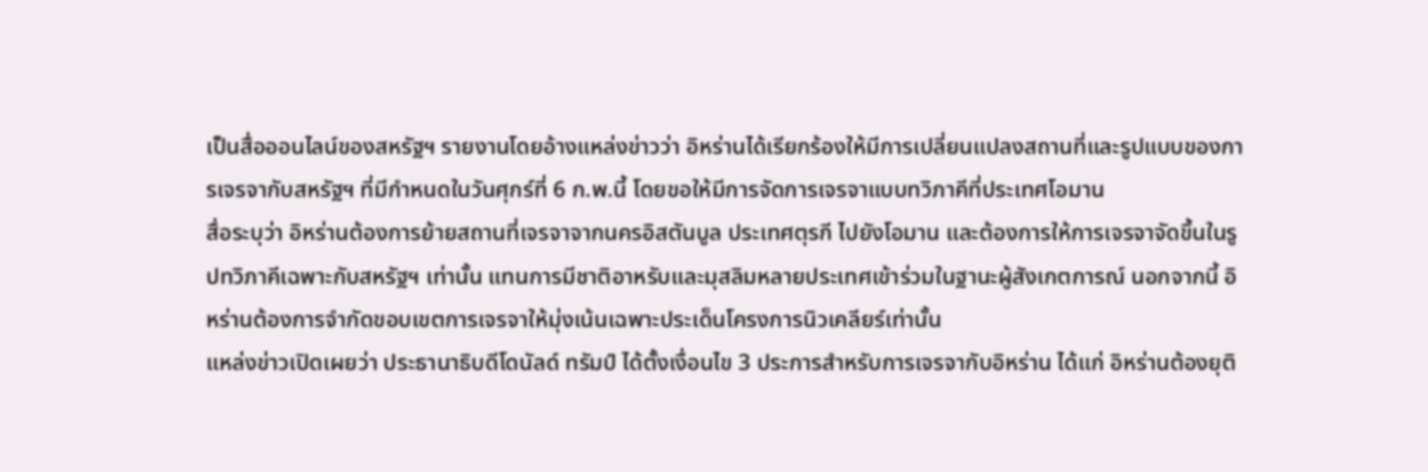เป็นสื่อออนไลน์ของสหรัฐฯ รายงานโดยอ้างแหล่งข่าวว่า อิหร่านได้เรียกร้องให้มีการเปลี่ยนแปลงสถานที่และรูปแบบของการเจรจากับสหรัฐฯ ที่มีกำหนดในวันศุกร์ที่ 6 ก.พ.นี้ โดยขอให้มีการจัดการเจรจาแบบทวิภาคีที่ประเทศโอมาน
สื่อระบุว่า อิหร่านต้องการย้ายสถานที่เจรจาจากนครอิสตันบูล ประเทศตุรกี ไปยังโอมาน และต้องการให้การเจรจาจัดขึ้นในรูปทวิภาคีเฉพาะกับสหรัฐฯ เท่านั้น แทนการมีชาติอาหรับและมุสลิมหลายประเทศเข้าร่วมในฐานะผู้สังเกตการณ์ นอกจากนี้ อิหร่านต้องการจำกัดขอบเขตการเจรจาให้มุ่งเน้นเฉพาะประเด็นโครงการนิวเคลียร์เท่านั้น
แหล่งข่าวเปิดเผยว่า ประธานาธิบดีโดนัลด์ ทรัมป์ ได้ตั้งเงื่อนไข 3 ประการสำหรับการเจรจากับอิหร่าน ได้แก่ อิหร่านต้องยุติ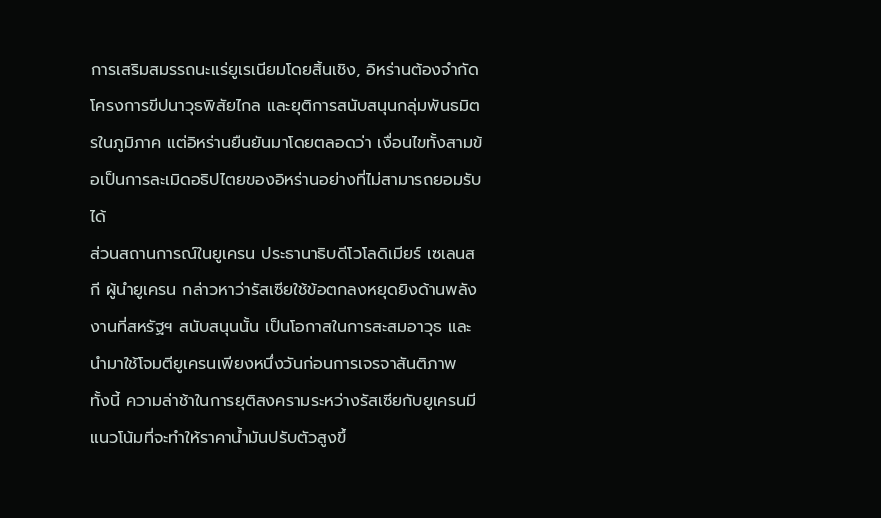การเสริมสมรรถนะแร่ยูเรเนียมโดยสิ้นเชิง, อิหร่านต้องจำกัดโครงการขีปนาวุธพิสัยไกล และยุติการสนับสนุนกลุ่มพันธมิตรในภูมิภาค แต่อิหร่านยืนยันมาโดยตลอดว่า เงื่อนไขทั้งสามข้อเป็นการละเมิดอธิปไตยของอิหร่านอย่างที่ไม่สามารถยอมรับได้
ส่วนสถานการณ์ในยูเครน ประธานาธิบดีโวโลดิเมียร์ เซเลนสกี ผู้นำยูเครน กล่าวหาว่ารัสเซียใช้ข้อตกลงหยุดยิงด้านพลังงานที่สหรัฐฯ สนับสนุนนั้น เป็นโอกาสในการสะสมอาวุธ และนำมาใช้โจมตียูเครนเพียงหนึ่งวันก่อนการเจรจาสันติภาพ
ทั้งนี้ ความล่าช้าในการยุติสงครามระหว่างรัสเซียกับยูเครนมีแนวโน้มที่จะทำให้ราคาน้ำมันปรับตัวสูงขึ้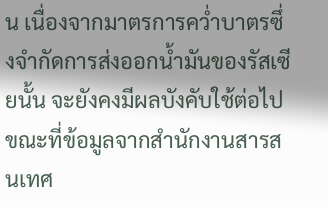น เนื่องจากมาตรการคว่ำบาตรซึ่งจำกัดการส่งออกน้ำมันของรัสเซียนั้น จะยังคงมีผลบังคับใช้ต่อไป ขณะที่ข้อมูลจากสำนักงานสารสนเทศ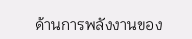ด้านการพลังงานของ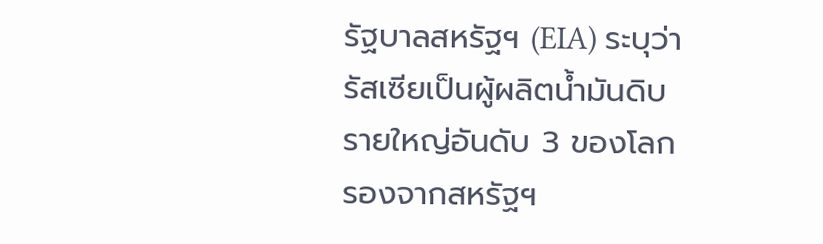รัฐบาลสหรัฐฯ (EIA) ระบุว่า รัสเซียเป็นผู้ผลิตน้ำมันดิบรายใหญ่อันดับ 3 ของโลกรองจากสหรัฐฯ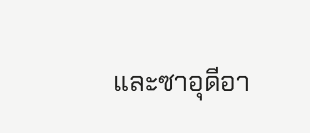และซาอุดีอา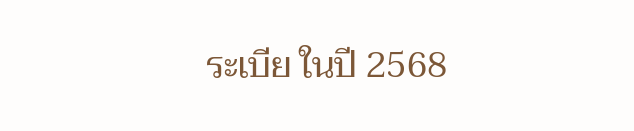ระเบีย ในปี 2568